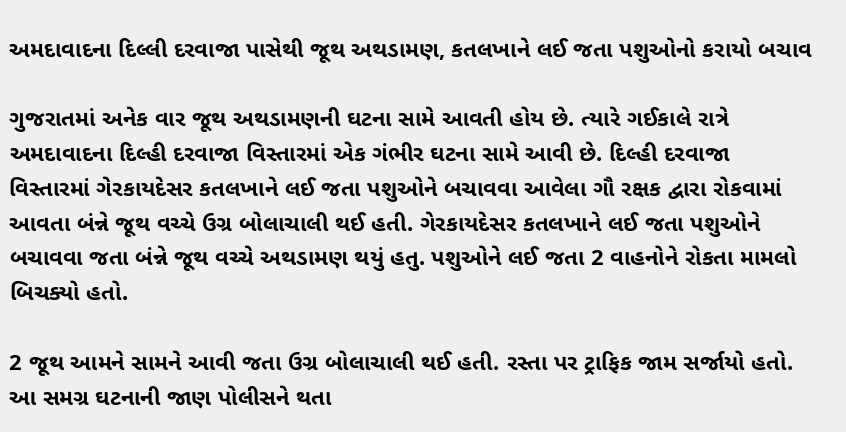અમદાવાદના દિલ્લી દરવાજા પાસેથી જૂથ અથડામણ, કતલખાને લઈ જતા પશુઓનો કરાયો બચાવ

ગુજરાતમાં અનેક વાર જૂથ અથડામણની ઘટના સામે આવતી હોય છે. ત્યારે ગઈકાલે રાત્રે અમદાવાદના દિલ્હી દરવાજા વિસ્તારમાં એક ગંભીર ઘટના સામે આવી છે. દિલ્હી દરવાજા વિસ્તારમાં ગેરકાયદેસર કતલખાને લઈ જતા પશુઓને બચાવવા આવેલા ગૌ રક્ષક દ્વારા રોકવામાં આવતા બંન્ને જૂથ વચ્ચે ઉગ્ર બોલાચાલી થઈ હતી. ગેરકાયદેસર કતલખાને લઈ જતા પશુઓને બચાવવા જતા બંન્ને જૂથ વચ્ચે અથડામણ થયું હતુ. પશુઓને લઈ જતા 2 વાહનોને રોકતા મામલો બિચક્યો હતો.

2 જૂથ આમને સામને આવી જતા ઉગ્ર બોલાચાલી થઈ હતી. રસ્તા પર ટ્રાફિક જામ સર્જાયો હતો. આ સમગ્ર ઘટનાની જાણ પોલીસને થતા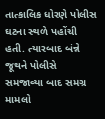તાત્કાલિક ધોરણે પોલીસ ઘટના સ્થળે પહોંચી હતી. ત્યારબાદ બંન્ને જૂથને પોલીસે સમજાવ્યા બાદ સમગ્ર મામલો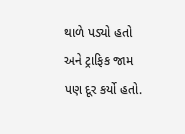થાળે પડ્યો હતો અને ટ્રાફિક જામ પણ દૂર કર્યો હતો.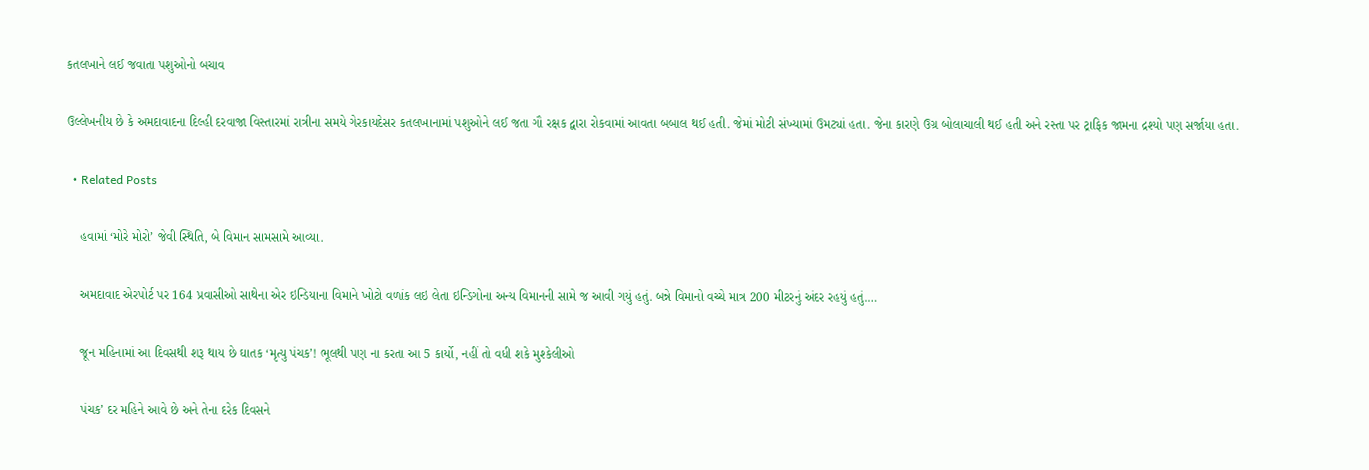કતલખાને લઈ જવાતા પશુઓનો બચાવ

ઉલ્લેખનીય છે કે અમદાવાદના દિલ્હી દરવાજા વિસ્તારમાં રાત્રીના સમયે ગેરકાયદેસર કતલખાનામાં પશુઓને લઈ જતા ગૌ રક્ષક દ્વારા રોકવામાં આવતા બબાલ થઈ હતી. જેમાં મોટી સંખ્યામાં ઉમટ્યાં હતા. જેના કારણે ઉગ્ર બોલાચાલી થઈ હતી અને રસ્તા પર ટ્રાફિક જામના દ્રશ્યો પણ સર્જાયા હતા.

  • Related Posts

    હવામાં ‘મોરે મોરો’ જેવી સ્થિતિ, બે વિમાન સામસામે આવ્યા.

    અમદાવાદ એરપોર્ટ પર 164 પ્રવાસીઓ સાથેના એર ઇન્ડિયાના વિમાને ખોટો વળાંક લઇ લેતા ઇન્ડિગોના અન્ય વિમાનની સામે જ આવી ગયું હતું. બન્ને વિમાનો વચ્ચે માત્ર 200 મીટરનું અંદર રહયું હતું.…

    જૂન મહિનામાં આ દિવસથી શરૂ થાય છે ઘાતક ‘મૃત્યુ પંચક’! ભૂલથી પણ ના કરતા આ 5 કાર્યો, નહીં તો વધી શકે મુશ્કેલીઓ

    પંચક’ દર મહિને આવે છે અને તેના દરેક દિવસને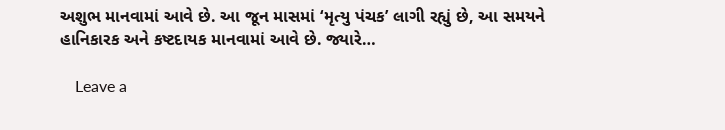અશુભ માનવામાં આવે છે. આ જૂન માસમાં ‘મૃત્યુ પંચક’ લાગી રહ્યું છે, આ સમયને હાનિકારક અને કષ્ટદાયક માનવામાં આવે છે. જ્યારે…

    Leave a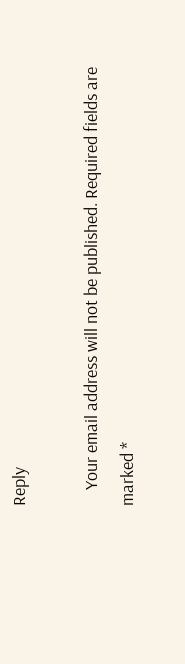Reply

    Your email address will not be published. Required fields are marked *